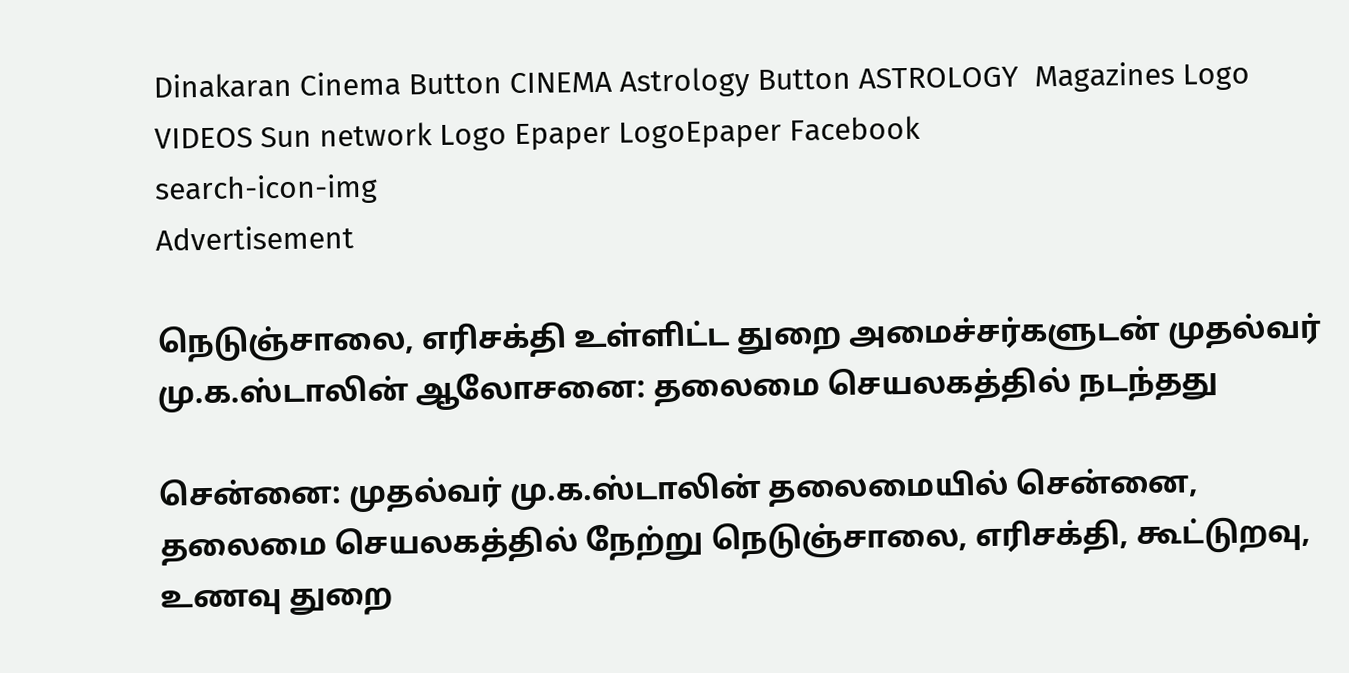Dinakaran Cinema Button CINEMA Astrology Button ASTROLOGY  Magazines Logo VIDEOS Sun network Logo Epaper LogoEpaper Facebook
search-icon-img
Advertisement

நெடுஞ்சாலை, எரிசக்தி உள்ளிட்ட துறை அமைச்சர்களுடன் முதல்வர் மு.க.ஸ்டாலின் ஆலோசனை: தலைமை செயலகத்தில் நடந்தது

சென்னை: முதல்வர் மு.க.ஸ்டாலின் தலைமையில் சென்னை, தலைமை செயலகத்தில் நேற்று நெடுஞ்சாலை, எரிசக்தி, கூட்டுறவு, உணவு துறை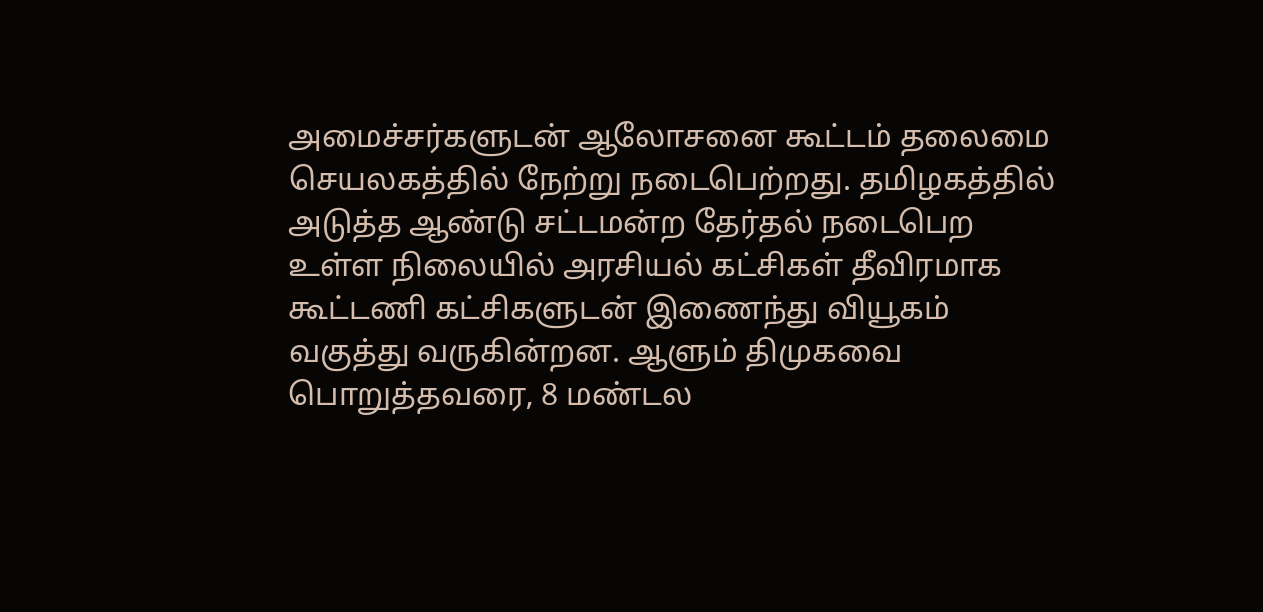அமைச்சர்களுடன் ஆலோசனை கூட்டம் தலைமை செயலகத்தில் நேற்று நடைபெற்றது. தமிழகத்தில் அடுத்த ஆண்டு சட்டமன்ற தேர்தல் நடைபெற உள்ள நிலையில் அரசியல் கட்சிகள் தீவிரமாக கூட்டணி கட்சிகளுடன் இணைந்து வியூகம் வகுத்து வருகின்றன. ஆளும் திமுகவை பொறுத்தவரை, 8 மண்டல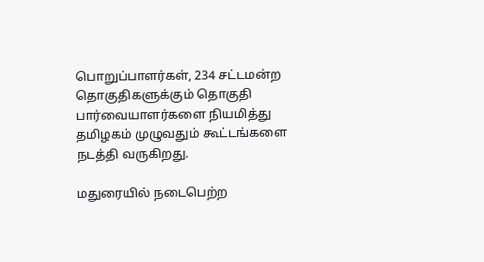பொறுப்பாளர்கள், 234 சட்டமன்ற தொகுதிகளுக்கும் தொகுதி பார்வையாளர்களை நியமித்து தமிழகம் முழுவதும் கூட்டங்களை நடத்தி வருகிறது.

மதுரையில் நடைபெற்ற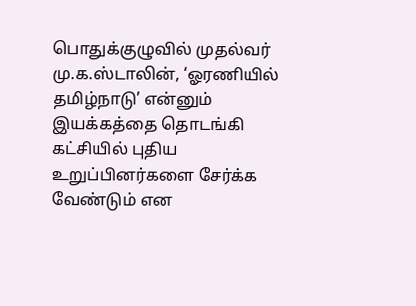பொதுக்குழுவில் முதல்வர் மு.க.ஸ்டாலின், ‘ஓரணியில் தமிழ்நாடு’ என்னும் இயக்கத்தை தொடங்கி கட்சியில் புதிய உறுப்பினர்களை சேர்க்க வேண்டும் என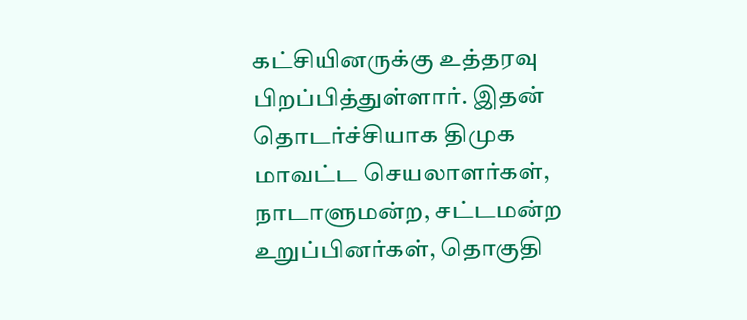கட்சியினருக்கு உத்தரவு பிறப்பித்துள்ளார். இதன் தொடர்ச்சியாக திமுக மாவட்ட செயலாளர்கள், நாடாளுமன்ற, சட்டமன்ற உறுப்பினர்கள், தொகுதி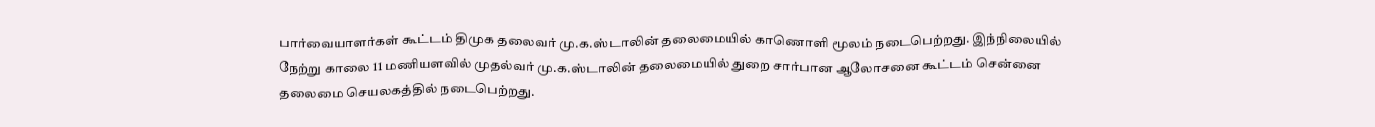பார்வையாளர்கள் கூட்டம் திமுக தலைவர் மு.க.ஸ்டாலின் தலைமையில் காணொளி மூலம் நடைபெற்றது. இந்நிலையில் நேற்று காலை 11 மணியளவில் முதல்வர் மு.க.ஸ்டாலின் தலைமையில் துறை சார்பான ஆலோசனை கூட்டம் சென்னை தலைமை செயலகத்தில் நடைபெற்றது.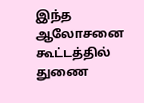இந்த ஆலோசனை கூட்டத்தில் துணை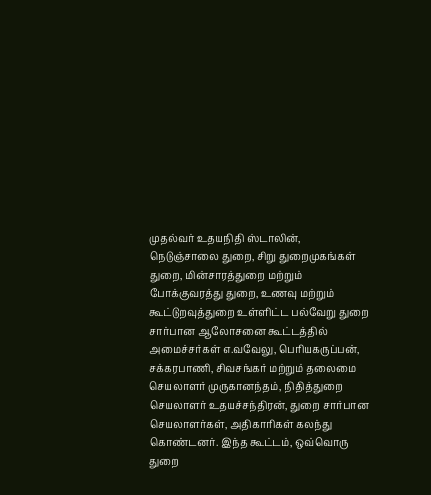முதல்வர் உதயநிதி ஸ்டாலின், நெடுஞ்சாலை துறை, சிறு துறைமுகங்கள் துறை, மின்சாரத்துறை மற்றும் போக்குவரத்து துறை, உணவு மற்றும் கூட்டுறவுத்துறை உள்ளிட்ட பல்வேறு துறை சார்பான ஆலோசனை கூட்டத்தில் அமைச்சர்கள் எ.வவேலு, பெரியகருப்பன், சக்கரபாணி, சிவசங்கர் மற்றும் தலைமை செயலாளர் முருகானந்தம், நிதித்துறை செயலாளர் உதயச்சந்திரன், துறை சார்பான செயலாளர்கள், அதிகாரிகள் கலந்து கொண்டனர். இந்த கூட்டம், ஒவ்வொரு துறை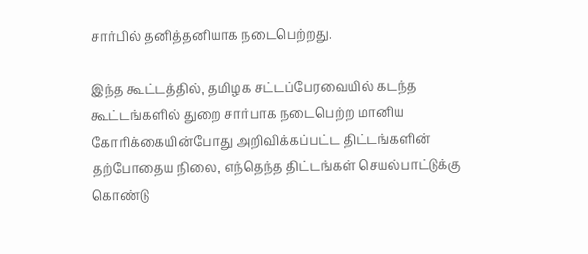சார்பில் தனித்தனியாக நடைபெற்றது.

இந்த கூட்டத்தில், தமிழக சட்டப்பேரவையில் கடந்த கூட்டங்களில் துறை சார்பாக நடைபெற்ற மானிய கோரிக்கையின்போது அறிவிக்கப்பட்ட திட்டங்களின் தற்போதைய நிலை, எந்தெந்த திட்டங்கள் செயல்பாட்டுக்கு கொண்டு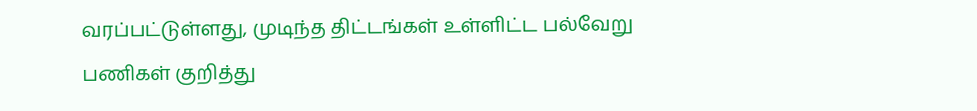வரப்பட்டுள்ளது, முடிந்த திட்டங்கள் உள்ளிட்ட பல்வேறு பணிகள் குறித்து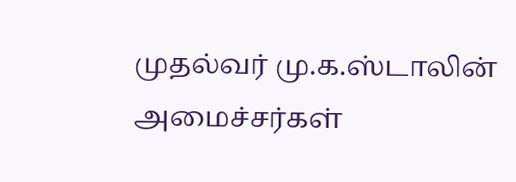முதல்வர் மு.க.ஸ்டாலின் அமைச்சர்கள்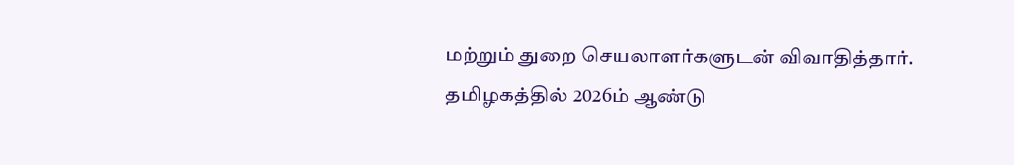மற்றும் துறை செயலாளர்களுடன் விவாதித்தார். தமிழகத்தில் 2026ம் ஆண்டு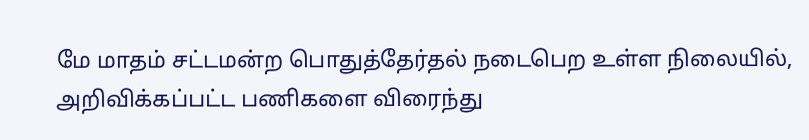மே மாதம் சட்டமன்ற பொதுத்தேர்தல் நடைபெற உள்ள நிலையில், அறிவிக்கப்பட்ட பணிகளை விரைந்து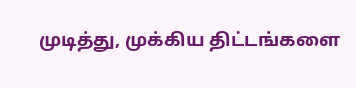முடித்து, முக்கிய திட்டங்களை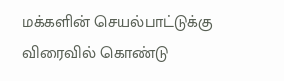மக்களின் செயல்பாட்டுக்கு விரைவில் கொண்டு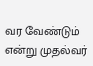வர வேண்டும் என்று முதல்வர்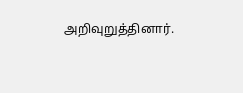அறிவுறுத்தினார்.